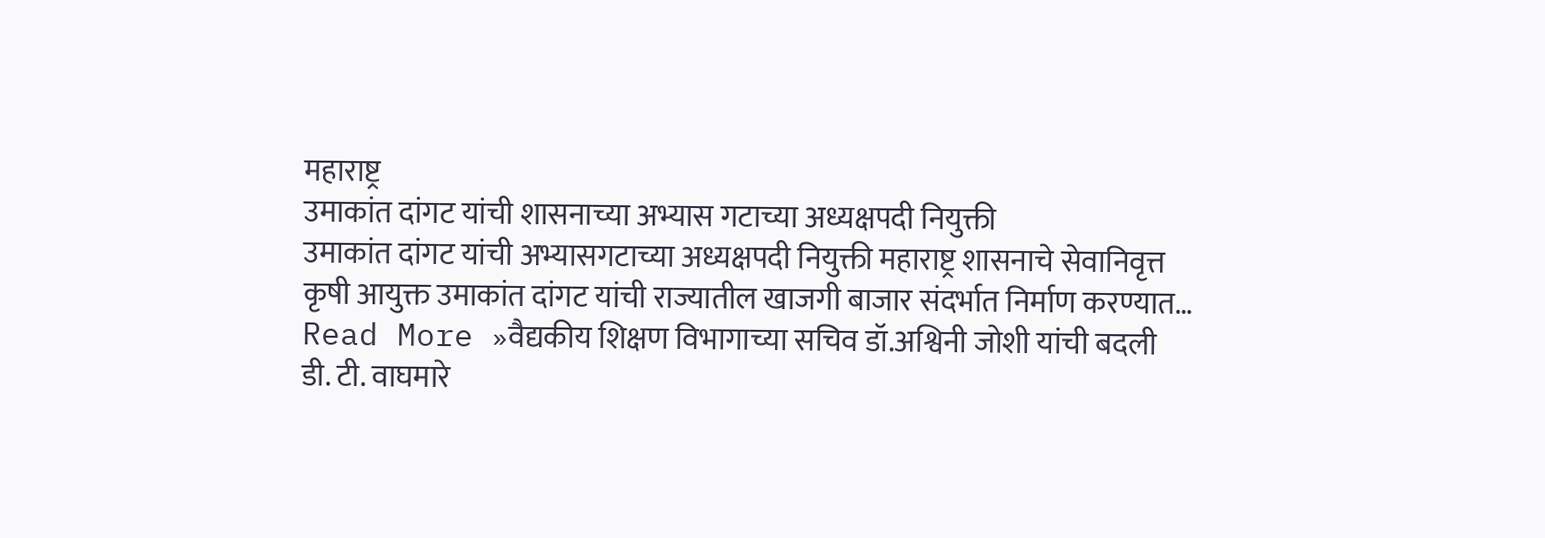महाराष्ट्र
उमाकांत दांगट यांची शासनाच्या अभ्यास गटाच्या अध्यक्षपदी नियुक्ती
उमाकांत दांगट यांची अभ्यासगटाच्या अध्यक्षपदी नियुक्ती महाराष्ट्र शासनाचे सेवानिवृत्त कृषी आयुक्त उमाकांत दांगट यांची राज्यातील खाजगी बाजार संदर्भात निर्माण करण्यात…
Read More »वैद्यकीय शिक्षण विभागाच्या सचिव डॉ.अश्विनी जोशी यांची बदली
डी. टी. वाघमारे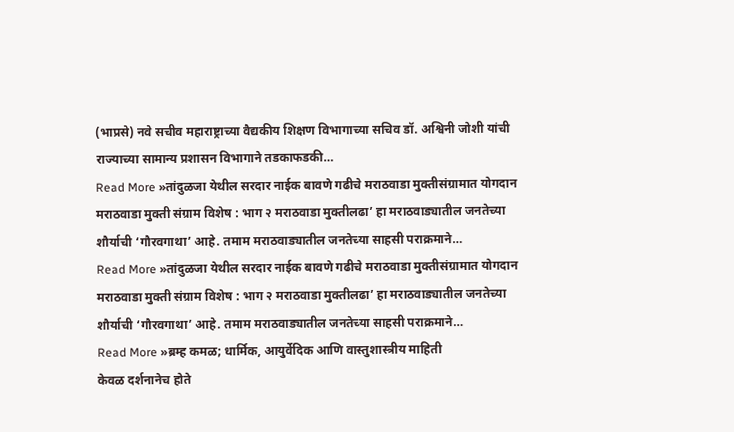(भाप्रसे) नवे सचीव महाराष्ट्राच्या वैद्यकीय शिक्षण विभागाच्या सचिव डॉ. अश्विनी जोशी यांची राज्याच्या सामान्य प्रशासन विभागाने तडकाफडकी…
Read More »तांदुळजा येथील सरदार नाईक बावणे गढीचे मराठवाडा मुक्तीसंग्रामात योगदान
मराठवाडा मुक्ती संग्राम विशेष : भाग २ मराठवाडा मुक्तीलढा’ हा मराठवाड्यातील जनतेच्या शौर्याची ‘गौरवगाथा’ आहे. तमाम मराठवाड्यातील जनतेच्या साहसी पराक्रमाने…
Read More »तांदुळजा येथील सरदार नाईक बावणे गढीचे मराठवाडा मुक्तीसंग्रामात योगदान
मराठवाडा मुक्ती संग्राम विशेष : भाग २ मराठवाडा मुक्तीलढा’ हा मराठवाड्यातील जनतेच्या शौर्याची ‘गौरवगाथा’ आहे. तमाम मराठवाड्यातील जनतेच्या साहसी पराक्रमाने…
Read More »ब्रम्ह कमळ; धार्मिक, आयुर्वेदिक आणि वास्तुशास्त्रीय माहिती
केवळ दर्शनानेच होते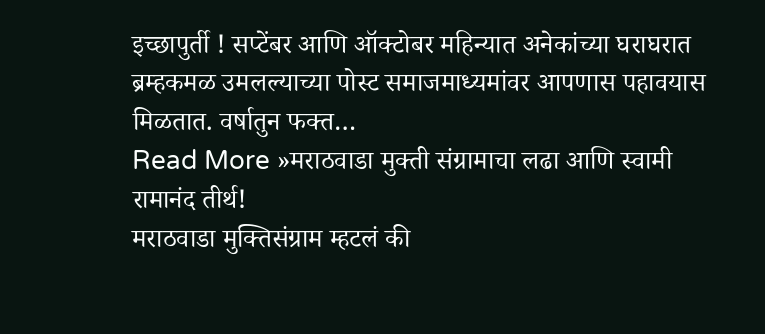इच्छापुर्ती ! सप्टेंबर आणि ऑक्टोबर महिन्यात अनेकांच्या घराघरात ब्रम्हकमळ उमलल्याच्या पोस्ट समाजमाध्यमांवर आपणास पहावयास मिळतात. वर्षातुन फक्त…
Read More »मराठवाडा मुक्ती संग्रामाचा लढा आणि स्वामी रामानंद तीर्थ!
मराठवाडा मुक्तिसंग्राम म्हटलं की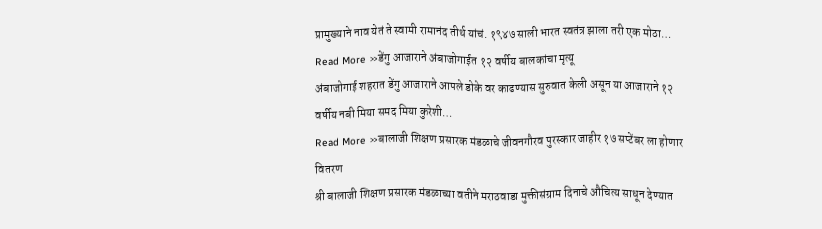प्रामुख्याने नाव येतं ते स्वामी रामानंद तीर्थ यांचं. १९४७ साली भारत स्वतंत्र झाला तरी एक मोठा…
Read More »डेंगु आजाराने अंबाजोगाईत १२ वर्षीय बालकांचा मृत्यू
अंबाजोगाई शहरात डेंगु आजाराने आपले डोके वर काढण्यास सुरुवात केली असून या आजाराने १२ वर्षीय नबी मिया समद मिया कुरेशी…
Read More »बालाजी शिक्षण प्रसारक मंडळाचे जीवनगौरव पुरस्कार जाहीर १७ सप्टेंबर ला होणार वितरण
श्री बालाजी शिक्षण प्रसारक मंडळाच्या वतीने मराठवाडा मुक्तीसंग्राम दिनाचे औचित्य साधून देण्यात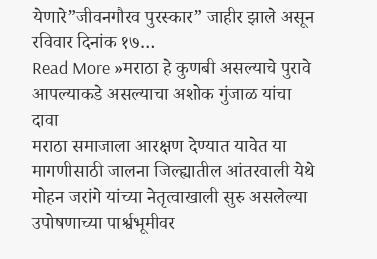येणारे”जीवनगौरव पुरस्कार” जाहीर झाले असून रविवार दिनांक १७…
Read More »मराठा हे कुणबी असल्याचे पुरावे आपल्याकडे असल्याचा अशोक गुंजाळ यांचा दावा
मराठा समाजाला आरक्षण देण्यात यावेत या मागणीसाठी जालना जिल्ह्यातील आंतरवाली येथे मोहन जरांगे यांच्या नेतृत्वाखाली सुरु असलेल्या उपोषणाच्या पार्श्वभूमीवर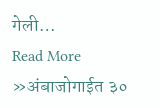गेली…
Read More »अंबाजोगाईत ३०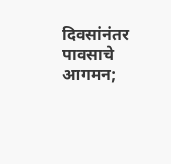दिवसांनंतर पावसाचे आगमन;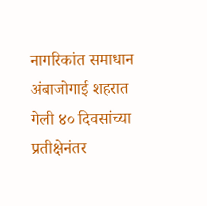नागरिकांत समाधान
अंबाजोगाई शहरात गेली ४० दिवसांच्या प्रतीक्षेनंतर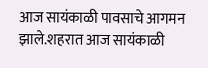आज सायंकाळी पावसाचे आगमन झाले.शहरात आज सायंकाळी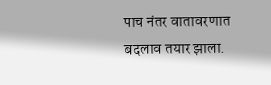पाच नंतर वातावरणात बदलाव तयार झाला.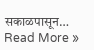सकाळपासून…
Read More »